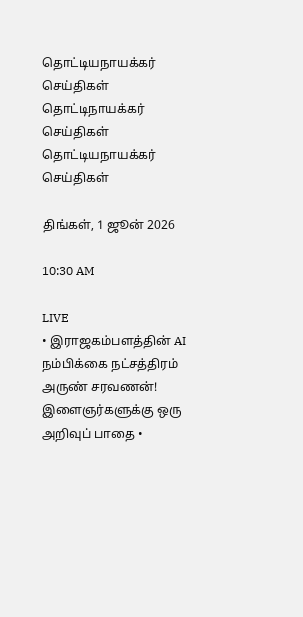தொட்டியநாயக்கர் செய்திகள்
தொட்டிநாயக்கர்
செய்திகள்
தொட்டியநாயக்கர் செய்திகள்

திங்கள், 1 ஜூன் 2026

10:30 AM

LIVE
• இராஜகம்பளத்தின் AI நம்பிக்கை நட்சத்திரம் அருண் சரவணன்! இளைஞர்களுக்கு ஒரு அறிவுப் பாதை •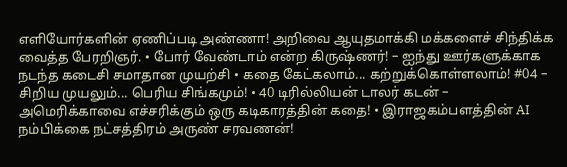எளியோர்களின் ஏணிப்படி அண்ணா! அறிவை ஆயுதமாக்கி மக்களைச் சிந்திக்க வைத்த பேரறிஞர். • போர் வேண்டாம் என்ற கிருஷ்ணர்! – ஐந்து ஊர்களுக்காக நடந்த கடைசி சமாதான முயற்சி • கதை கேட்கலாம்... கற்றுக்கொள்ளலாம்! #04 – சிறிய முயலும்... பெரிய சிங்கமும்! • 40 டிரில்லியன் டாலர் கடன் – அமெரிக்காவை எச்சரிக்கும் ஒரு கடிகாரத்தின் கதை! • இராஜகம்பளத்தின் AI நம்பிக்கை நட்சத்திரம் அருண் சரவணன்!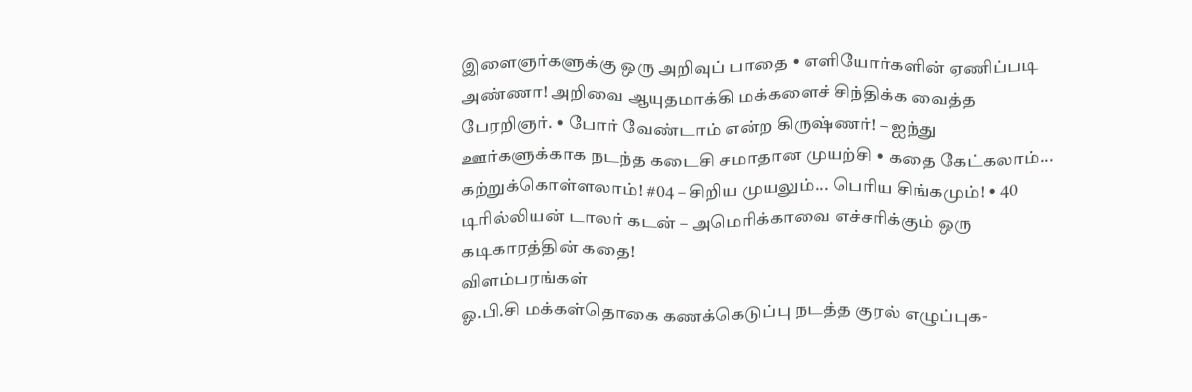இளைஞர்களுக்கு ஒரு அறிவுப் பாதை • எளியோர்களின் ஏணிப்படி அண்ணா! அறிவை ஆயுதமாக்கி மக்களைச் சிந்திக்க வைத்த பேரறிஞர். • போர் வேண்டாம் என்ற கிருஷ்ணர்! – ஐந்து ஊர்களுக்காக நடந்த கடைசி சமாதான முயற்சி • கதை கேட்கலாம்... கற்றுக்கொள்ளலாம்! #04 – சிறிய முயலும்... பெரிய சிங்கமும்! • 40 டிரில்லியன் டாலர் கடன் – அமெரிக்காவை எச்சரிக்கும் ஒரு கடிகாரத்தின் கதை!
விளம்பரங்கள்
ஓ.பி.சி மக்கள்தொகை கணக்கெடுப்பு நடத்த குரல் எழுப்புக-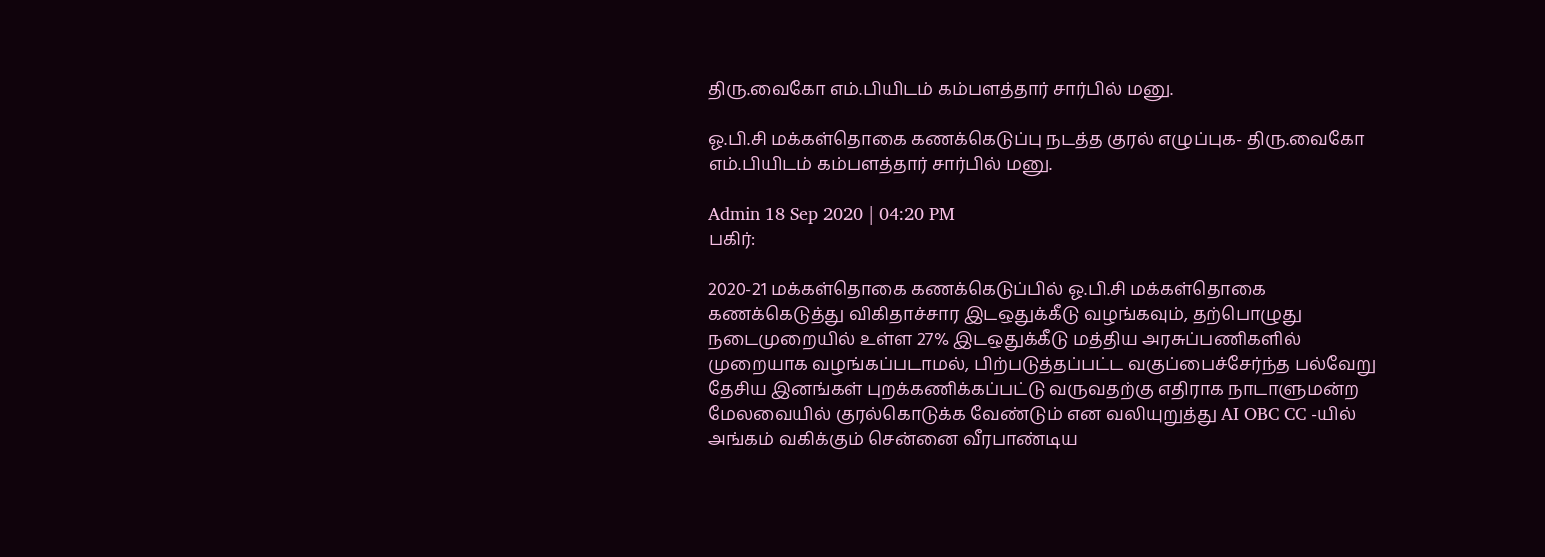திரு.வைகோ எம்.பியிடம் கம்பளத்தார் சார்பில் மனு.

ஓ.பி.சி மக்கள்தொகை கணக்கெடுப்பு நடத்த குரல் எழுப்புக- திரு.வைகோ எம்.பியிடம் கம்பளத்தார் சார்பில் மனு.

Admin 18 Sep 2020 | 04:20 PM
பகிர்:

2020-21 மக்கள்தொகை கணக்கெடுப்பில் ஓ.பி.சி மக்கள்தொகை கணக்கெடுத்து விகிதாச்சார இடஒதுக்கீடு வழங்கவும், தற்பொழுது நடைமுறையில் உள்ள 27% இடஒதுக்கீடு மத்திய அரசுப்பணிகளில் முறையாக வழங்கப்படாமல், பிற்படுத்தப்பட்ட வகுப்பைச்சேர்ந்த பல்வேறு தேசிய இனங்கள் புறக்கணிக்கப்பட்டு வருவதற்கு எதிராக நாடாளுமன்ற மேலவையில் குரல்கொடுக்க வேண்டும் என வலியுறுத்து AI OBC CC -யில் அங்கம் வகிக்கும் சென்னை வீரபாண்டிய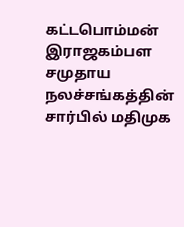கட்டபொம்மன் இராஜகம்பள சமுதாய நலச்சங்கத்தின் சார்பில் மதிமுக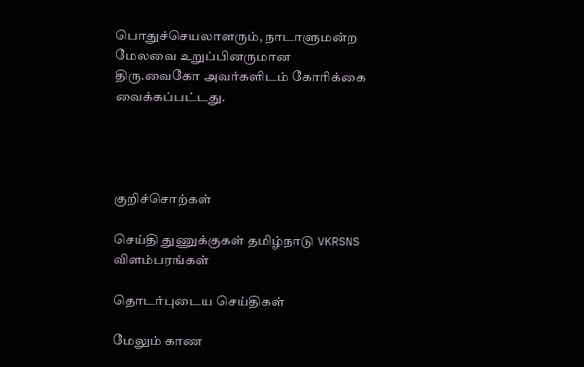பொதுச்செயலாளரும், நாடாளுமன்ற மேலவை உறுப்பினருமான திரு.வைகோ அவர்களிடம் கோரிக்கை வைக்கப்பட்டது.




குறிச்சொற்கள்

செய்தி துணுக்குகள் தமிழ்நாடு VKRSNS
விளம்பரங்கள்

தொடர்புடைய செய்திகள்

மேலும் காண